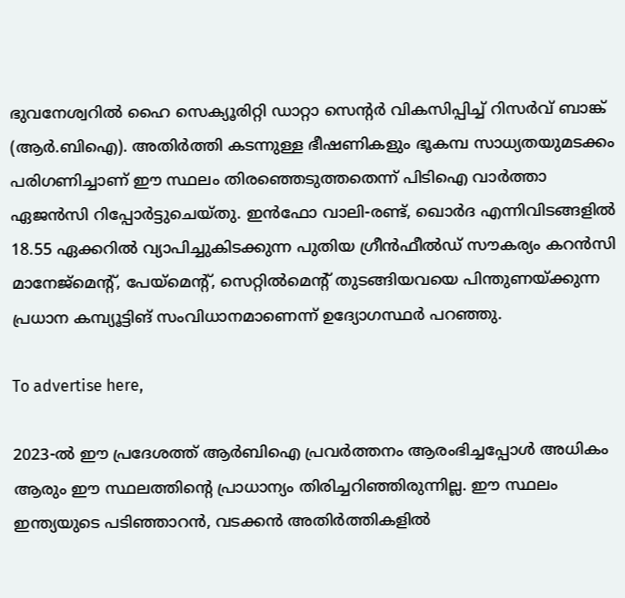ഭുവനേശ്വറിൽ ഹൈ സെക്യൂരിറ്റി ഡാറ്റാ സെന്റർ വികസിപ്പിച്ച് റിസർവ് ബാങ്ക് (ആർ.ബിഐ). അതിർത്തി കടന്നുള്ള ഭീഷണികളും ഭൂകമ്പ സാധ്യതയുമടക്കം പരിഗണിച്ചാണ് ഈ സ്ഥലം തിരഞ്ഞെടുത്തതെന്ന് പിടിഐ വാർത്താ ഏജൻസി റിപ്പോർട്ടുചെയ്തു. ഇൻഫോ വാലി-രണ്ട്, ഖൊർദ എന്നിവിടങ്ങളിൽ 18.55 ഏക്കറിൽ വ്യാപിച്ചുകിടക്കുന്ന പുതിയ ഗ്രീൻഫീൽഡ് സൗകര്യം കറൻസി മാനേജ്മെന്റ്, പേയ്മെന്റ്, സെറ്റിൽമെന്റ് തുടങ്ങിയവയെ പിന്തുണയ്ക്കുന്ന പ്രധാന കമ്പ്യൂട്ടിങ് സംവിധാനമാണെന്ന് ഉദ്യോഗസ്ഥർ പറഞ്ഞു.

To advertise here,

2023-ൽ ഈ പ്രദേശത്ത് ആർബിഐ പ്രവർത്തനം ആരംഭിച്ചപ്പോൾ അധികം ആരും ഈ സ്ഥലത്തിന്റെ പ്രാധാന്യം തിരിച്ചറിഞ്ഞിരുന്നില്ല. ഈ സ്ഥലം ഇന്ത്യയുടെ പടിഞ്ഞാറൻ, വടക്കൻ അതിർത്തികളിൽ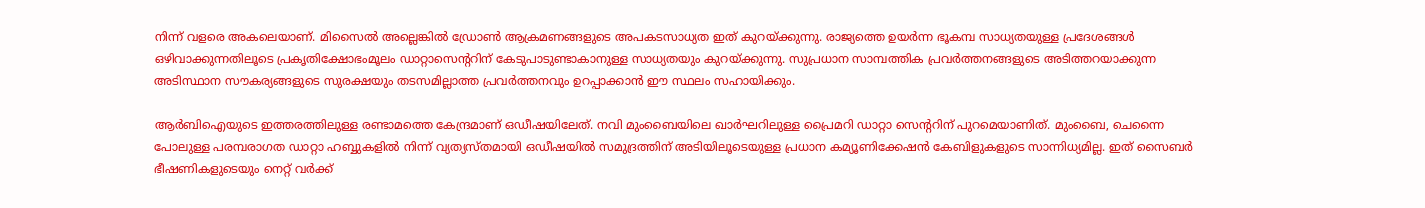നിന്ന് വളരെ അകലെയാണ്. മിസൈൽ അല്ലെങ്കിൽ ഡ്രോൺ ആക്രമണങ്ങളുടെ അപകടസാധ്യത ഇത് കുറയ്ക്കുന്നു. രാജ്യത്തെ ഉയർന്ന ഭൂകമ്പ സാധ്യതയുള്ള പ്രദേശങ്ങൾ ഒഴിവാക്കുന്നതിലൂടെ പ്രകൃതിക്ഷോഭംമൂലം ഡാറ്റാസെന്ററിന് കേടുപാടുണ്ടാകാനുള്ള സാധ്യതയും കുറയ്ക്കുന്നു. സുപ്രധാന സാമ്പത്തിക പ്രവർത്തനങ്ങളുടെ അടിത്തറയാക്കുന്ന അടിസ്ഥാന സൗകര്യങ്ങളുടെ സുരക്ഷയും തടസമില്ലാത്ത പ്രവർത്തനവും ഉറപ്പാക്കാൻ ഈ സ്ഥലം സഹായിക്കും.

ആർബിഐയുടെ ഇത്തരത്തിലുള്ള രണ്ടാമത്തെ കേന്ദ്രമാണ് ഒഡീഷയിലേത്. നവി മുംബൈയിലെ ഖാർഘറിലുള്ള പ്രൈമറി ഡാറ്റാ സെന്ററിന് പുറമെയാണിത്. മുംബൈ, ചെന്നൈ പോലുള്ള പരമ്പരാഗത ഡാറ്റാ ഹബ്ബുകളിൽ നിന്ന് വ്യത്യസ്തമായി ഒഡീഷയിൽ സമുദ്രത്തിന് അടിയിലൂടെയുള്ള പ്രധാന കമ്യൂണിക്കേഷൻ കേബിളുകളുടെ സാന്നിധ്യമില്ല. ഇത് സൈബർ ഭീഷണികളുടെയും നെറ്റ് വർക്ക്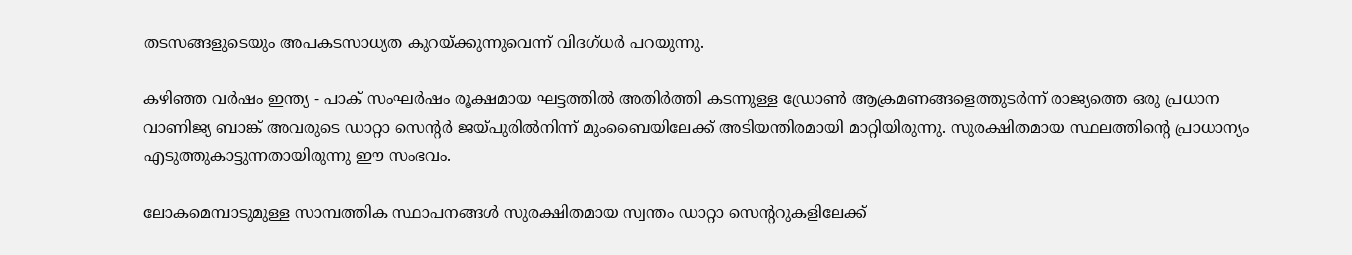തടസങ്ങളുടെയും അപകടസാധ്യത കുറയ്ക്കുന്നുവെന്ന് വിദഗ്ധർ പറയുന്നു.

കഴിഞ്ഞ വർഷം ഇന്ത്യ - പാക് സംഘർഷം രൂക്ഷമായ ഘട്ടത്തിൽ അതിർത്തി കടന്നുള്ള ഡ്രോൺ ആക്രമണങ്ങളെത്തുടർന്ന് രാജ്യത്തെ ഒരു പ്രധാന വാണിജ്യ ബാങ്ക് അവരുടെ ഡാറ്റാ സെന്റർ ജയ്പുരിൽനിന്ന് മുംബൈയിലേക്ക് അടിയന്തിരമായി മാറ്റിയിരുന്നു. സുരക്ഷിതമായ സ്ഥലത്തിന്റെ പ്രാധാന്യം എടുത്തുകാട്ടുന്നതായിരുന്നു ഈ സംഭവം.

ലോകമെമ്പാടുമുള്ള സാമ്പത്തിക സ്ഥാപനങ്ങൾ സുരക്ഷിതമായ സ്വന്തം ഡാറ്റാ സെന്ററുകളിലേക്ക്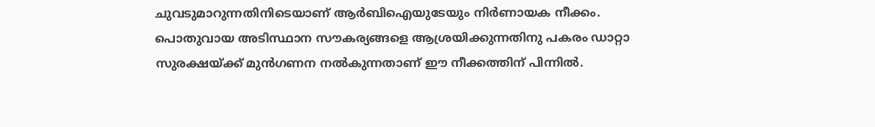ചുവടുമാറുന്നതിനിടെയാണ് ആർബിഐയുടേയും നിർണായക നീക്കം. പൊതുവായ അടിസ്ഥാന സൗകര്യങ്ങളെ ആശ്രയിക്കുന്നതിനു പകരം ഡാറ്റാ സുരക്ഷയ്ക്ക് മുൻഗണന നൽകുന്നതാണ് ഈ നീക്കത്തിന് പിന്നിൽ.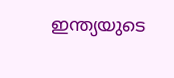ഇന്ത്യയുടെ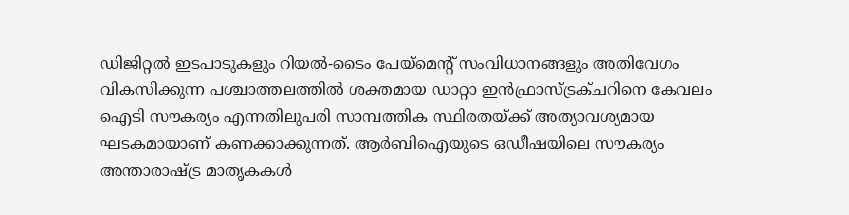ഡിജിറ്റൽ ഇടപാടുകളും റിയൽ-ടൈം പേയ്മെന്റ് സംവിധാനങ്ങളും അതിവേഗം വികസിക്കുന്ന പശ്ചാത്തലത്തിൽ ശക്തമായ ഡാറ്റാ ഇൻഫ്രാസ്ട്രക്ചറിനെ കേവലം ഐടി സൗകര്യം എന്നതിലുപരി സാമ്പത്തിക സ്ഥിരതയ്ക്ക് അത്യാവശ്യമായ ഘടകമായാണ് കണക്കാക്കുന്നത്. ആർബിഐയുടെ ഒഡീഷയിലെ സൗകര്യം അന്താരാഷ്ട്ര മാതൃകകൾ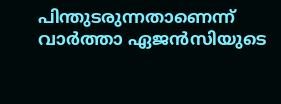പിന്തുടരുന്നതാണെന്ന് വാർത്താ ഏജൻസിയുടെ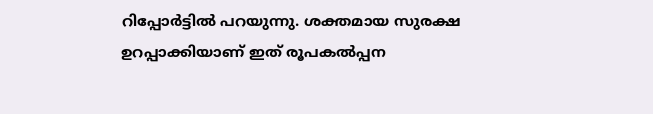റിപ്പോർട്ടിൽ പറയുന്നു. ശക്തമായ സുരക്ഷ ഉറപ്പാക്കിയാണ് ഇത് രൂപകൽപ്പന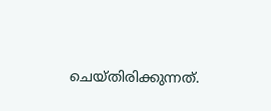ചെയ്തിരിക്കുന്നത്.